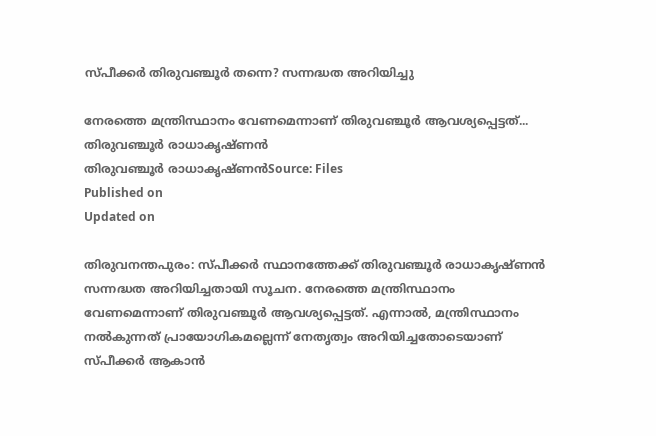സ്പീക്കർ തിരുവഞ്ചൂർ തന്നെ? സന്നദ്ധത അറിയിച്ചു

നേരത്തെ മന്ത്രിസ്ഥാനം വേണമെന്നാണ് തിരുവഞ്ചൂർ ആവശ്യപ്പെട്ടത്...
തിരുവഞ്ചൂർ രാധാകൃഷ്ണൻ
തിരുവഞ്ചൂർ രാധാകൃഷ്ണൻSource: Files
Published on
Updated on

തിരുവനന്തപുരം: സ്പീക്കർ സ്ഥാനത്തേക്ക് തിരുവഞ്ചൂർ രാധാകൃഷ്ണൻ സന്നദ്ധത അറിയിച്ചതായി സൂചന. നേരത്തെ മന്ത്രിസ്ഥാനം വേണമെന്നാണ് തിരുവഞ്ചൂർ ആവശ്യപ്പെട്ടത്. എന്നാൽ, മന്ത്രിസ്ഥാനം നൽകുന്നത് പ്രായോഗികമല്ലെന്ന് നേതൃത്വം അറിയിച്ചതോടെയാണ് സ്പീക്കർ ആകാൻ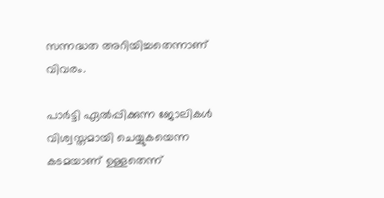സന്നദ്ധത അറിയിച്ചതെന്നാണ് വിവരം.

പാർട്ടി ഏൽപ്പിക്കുന്ന ജോലികൾ വിശ്വസ്തമായി ചെയ്യുകയെന്ന കടമയാണ് ഉള്ളതെന്ന്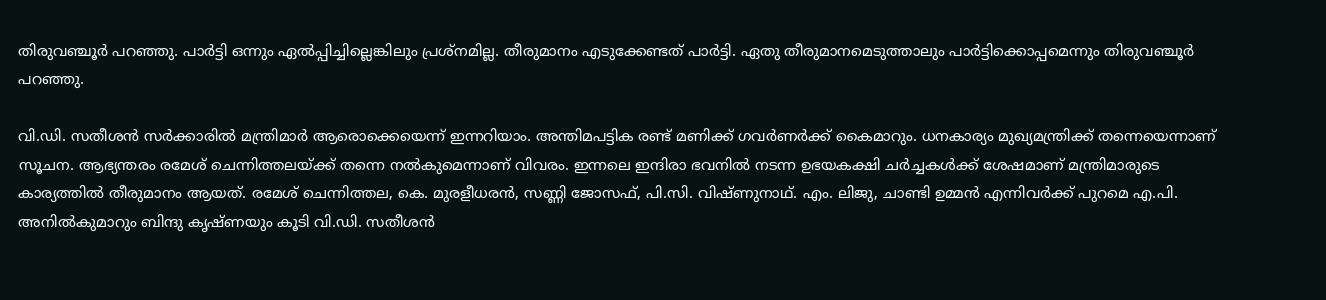തിരുവഞ്ചൂർ പറഞ്ഞു. പാർട്ടി ഒന്നും ഏൽപ്പിച്ചില്ലെങ്കിലും പ്രശ്നമില്ല. തീരുമാനം എടുക്കേണ്ടത് പാർട്ടി. ഏതു തീരുമാനമെടുത്താലും പാർട്ടിക്കൊപ്പമെന്നും തിരുവഞ്ചൂർ പറഞ്ഞു.

വി.ഡി. സതീശൻ സർക്കാരിൽ മന്ത്രിമാർ ആരൊക്കെയെന്ന് ഇന്നറിയാം. അന്തിമപട്ടിക രണ്ട് മണിക്ക് ഗവർണർക്ക് കൈമാറും. ധനകാര്യം മുഖ്യമന്ത്രിക്ക് തന്നെയെന്നാണ് സൂചന. ആഭ്യന്തരം രമേശ് ചെന്നിത്തലയ്ക്ക് തന്നെ നൽകുമെന്നാണ് വിവരം. ഇന്നലെ ഇന്ദിരാ ഭവനിൽ നടന്ന ഉഭയകക്ഷി ചർച്ചകൾക്ക് ശേഷമാണ് മന്ത്രിമാരുടെ കാര്യത്തിൽ തീരുമാനം ആയത്. രമേശ് ചെന്നിത്തല, കെ. മുരളീധരൻ, സണ്ണി ജോസഫ്, പി.സി. വിഷ്ണുനാഥ്. എം. ലിജു, ചാണ്ടി ഉമ്മൻ എന്നിവർക്ക് പുറമെ എ.പി. അനിൽകുമാറും ബിന്ദു കൃഷ്ണയും കൂടി വി.ഡി. സതീശൻ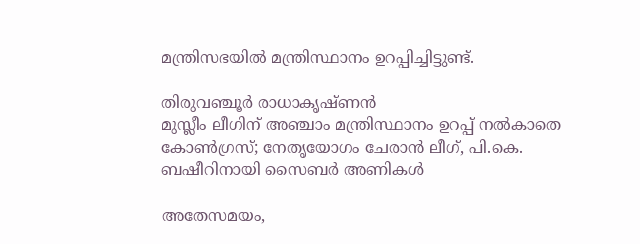മന്ത്രിസഭയിൽ മന്ത്രിസ്ഥാനം ഉറപ്പിച്ചിട്ടുണ്ട്.

തിരുവഞ്ചൂർ രാധാകൃഷ്ണൻ
മുസ്ലീം ലീഗിന് അഞ്ചാം മന്ത്രിസ്ഥാനം ഉറപ്പ് നൽകാതെ കോൺഗ്രസ്; നേതൃയോഗം ചേരാൻ ലീഗ്, പി.കെ. ബഷീറിനായി സൈബർ അണികൾ

അതേസമയം,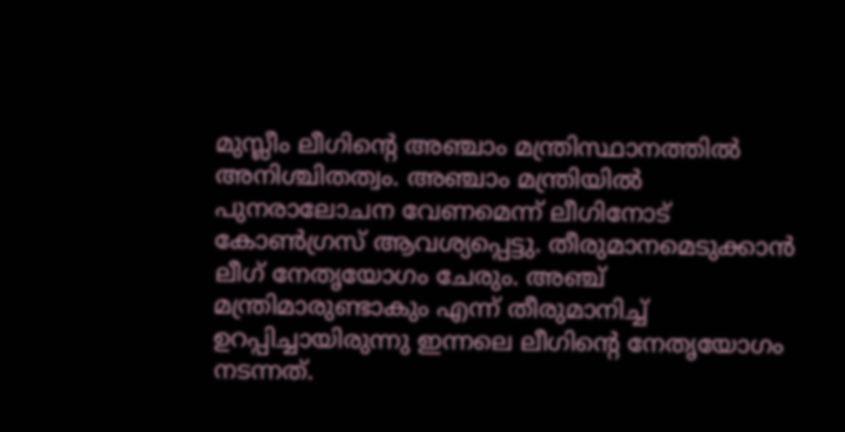മുസ്ലീം ലീഗിൻ്റെ അഞ്ചാം മന്ത്രിസ്ഥാനത്തിൽ അനിശ്ചിതത്വം. അഞ്ചാം മന്ത്രിയിൽ പുനരാലോചന വേണമെന്ന് ലീഗിനോട് കോൺഗ്രസ് ആവശ്യപ്പെട്ടു. തീരുമാനമെടുക്കാൻ ലീഗ് നേതൃയോഗം ചേരും. അഞ്ച് മന്ത്രിമാരുണ്ടാകും എന്ന് തീരുമാനിച്ച് ഉറപ്പിച്ചായിരുന്നു ഇന്നലെ ലീഗിൻ്റെ നേതൃയോഗം നടന്നത്.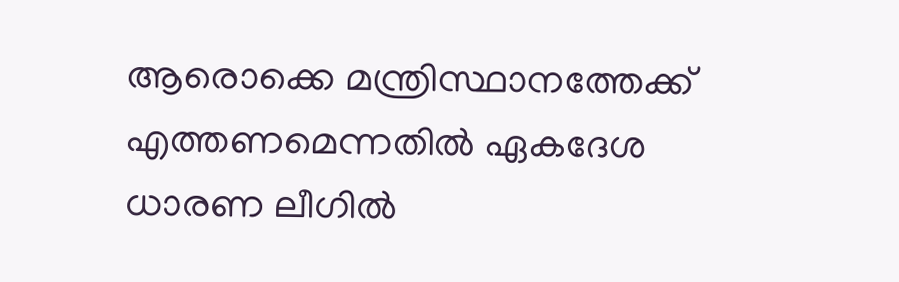ആരൊക്കെ മന്ത്രിസ്ഥാനത്തേക്ക് എത്തണമെന്നതിൽ ഏകദേശ ധാരണ ലീഗിൽ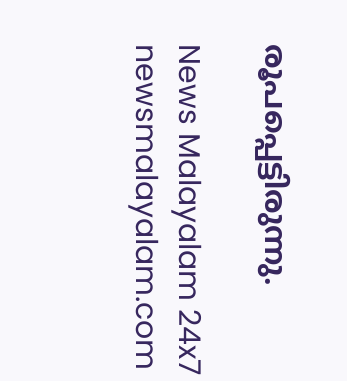രൂപപ്പെട്ടിരുന്നു.

News Malayalam 24x7
newsmalayalam.com